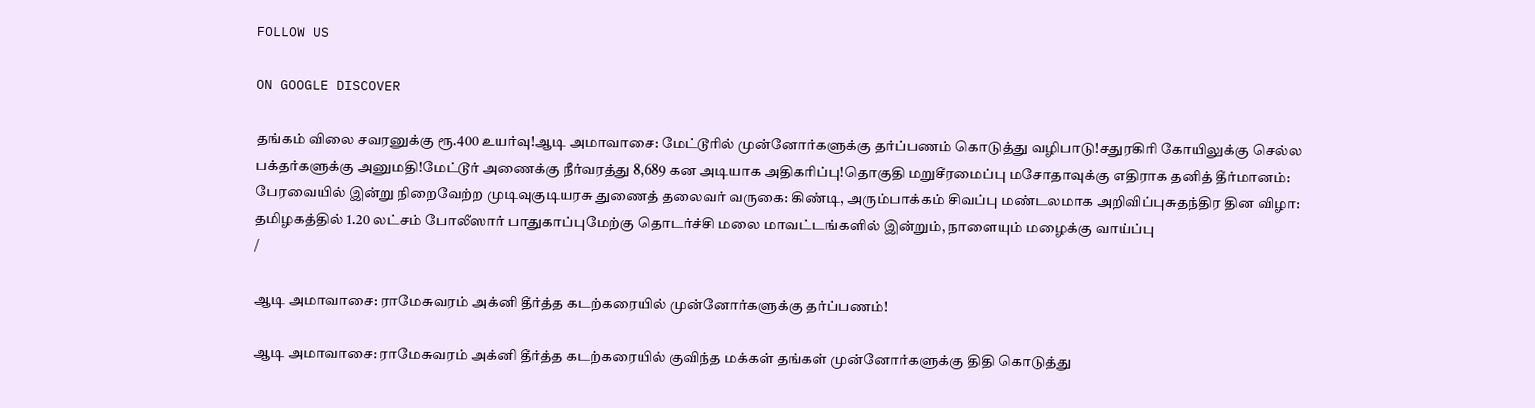FOLLOW US

ON GOOGLE DISCOVER

தங்கம் விலை சவரனுக்கு ரூ.400 உயர்வு!ஆடி அமாவாசை: மேட்டூரில் முன்னோர்களுக்கு தர்ப்பணம் கொடுத்து வழிபாடு!சதுரகிரி கோயிலுக்கு செல்ல பக்தர்களுக்கு அனுமதி!மேட்டூர் அணைக்கு நீர்வரத்து 8,689 கன அடியாக அதிகரிப்பு!தொகுதி மறுசீரமைப்பு மசோதாவுக்கு எதிராக தனித் தீர்மானம்: பேரவையில் இன்று நிறைவேற்ற முடிவுகுடியரசு துணைத் தலைவர் வருகை: கிண்டி, அரும்பாக்கம் சிவப்பு மண்டலமாக அறிவிப்புசுதந்திர தின விழா: தமிழகத்தில் 1.20 லட்சம் போலீஸார் பாதுகாப்புமேற்கு தொடர்ச்சி மலை மாவட்டங்களில் இன்றும், நாளையும் மழைக்கு வாய்ப்பு
/

ஆடி அமாவாசை: ராமேசுவரம் அக்னி தீர்த்த கடற்கரையில் முன்னோர்களுக்கு தர்ப்பணம்!

ஆடி அமாவாசை: ராமேசுவரம் அக்னி தீர்த்த கடற்கரையில் குவிந்த மக்கள் தங்கள் முன்னோர்களுக்கு திதி கொடுத்து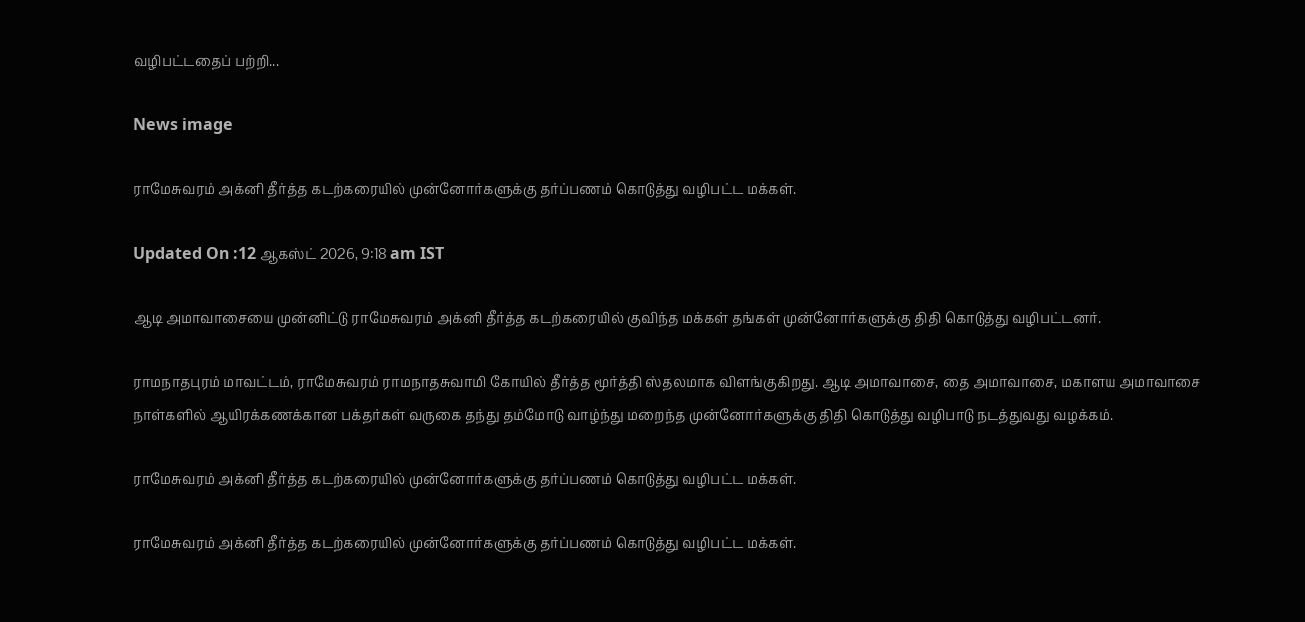வழிபட்டதைப் பற்றி...

News image

ராமேசுவரம் அக்னி தீர்த்த கடற்கரையில் முன்னோர்களுக்கு தர்ப்பணம் கொடுத்து வழிபட்ட மக்கள்.

Updated On :12 ஆகஸ்ட் 2026, 9:18 am IST

ஆடி அமாவாசையை முன்னிட்டு ராமேசுவரம் அக்னி தீர்த்த கடற்கரையில் குவிந்த மக்கள் தங்கள் முன்னோர்களுக்கு திதி கொடுத்து வழிபட்டனர்.

ராமநாதபுரம் மாவட்டம், ராமேசுவரம் ராமநாதசுவாமி கோயில் தீர்த்த மூர்த்தி ஸ்தலமாக விளங்குகிறது. ஆடி அமாவாசை, தை அமாவாசை, மகாளய அமாவாசை நாள்களில் ஆயிரக்கணக்கான பக்தர்கள் வருகை தந்து தம்மோடு வாழ்ந்து மறைந்த முன்னோர்களுக்கு திதி கொடுத்து வழிபாடு நடத்துவது வழக்கம்.

ராமேசுவரம் அக்னி தீர்த்த கடற்கரையில் முன்னோர்களுக்கு தர்ப்பணம் கொடுத்து வழிபட்ட மக்கள்.

ராமேசுவரம் அக்னி தீர்த்த கடற்கரையில் முன்னோர்களுக்கு தர்ப்பணம் கொடுத்து வழிபட்ட மக்கள்.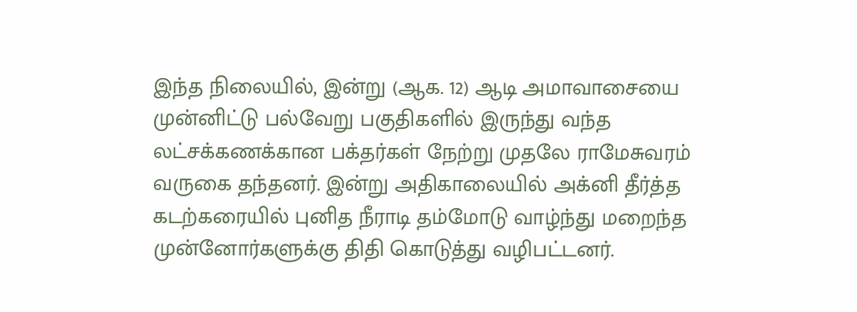இந்த நிலையில், இன்று (ஆக. 12) ஆடி அமாவாசையை முன்னிட்டு பல்வேறு பகுதிகளில் இருந்து வந்த லட்சக்கணக்கான பக்தர்கள் நேற்று முதலே ராமேசுவரம் வருகை தந்தனர். இன்று அதிகாலையில் அக்னி தீர்த்த கடற்கரையில் புனித நீராடி தம்மோடு வாழ்ந்து மறைந்த முன்னோர்களுக்கு திதி கொடுத்து வழிபட்டனர்.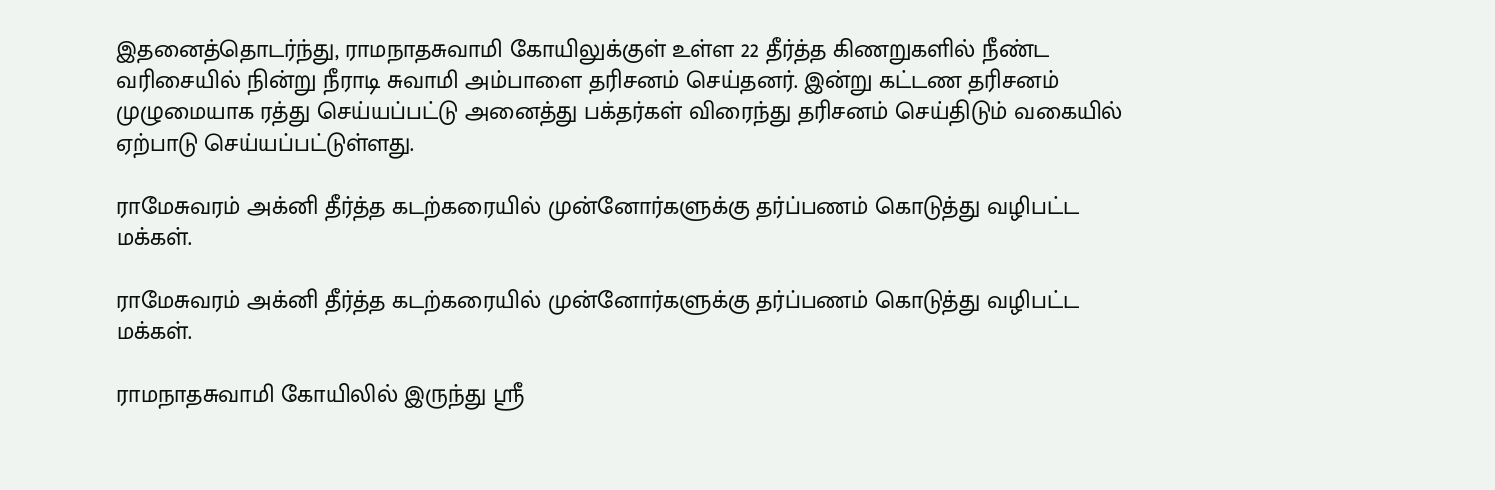இதனைத்தொடர்ந்து, ராமநாதசுவாமி கோயிலுக்குள் உள்ள 22 தீர்த்த கிணறுகளில் நீண்ட வரிசையில் நின்று நீராடி சுவாமி அம்பாளை தரிசனம் செய்தனர். இன்று கட்டண தரிசனம் முழுமையாக ரத்து செய்யப்பட்டு அனைத்து பக்தர்கள் விரைந்து தரிசனம் செய்திடும் வகையில் ஏற்பாடு செய்யப்பட்டுள்ளது.

ராமேசுவரம் அக்னி தீர்த்த கடற்கரையில் முன்னோர்களுக்கு தர்ப்பணம் கொடுத்து வழிபட்ட மக்கள்.

ராமேசுவரம் அக்னி தீர்த்த கடற்கரையில் முன்னோர்களுக்கு தர்ப்பணம் கொடுத்து வழிபட்ட மக்கள்.

ராமநாதசுவாமி கோயிலில் இருந்து ஸ்ரீ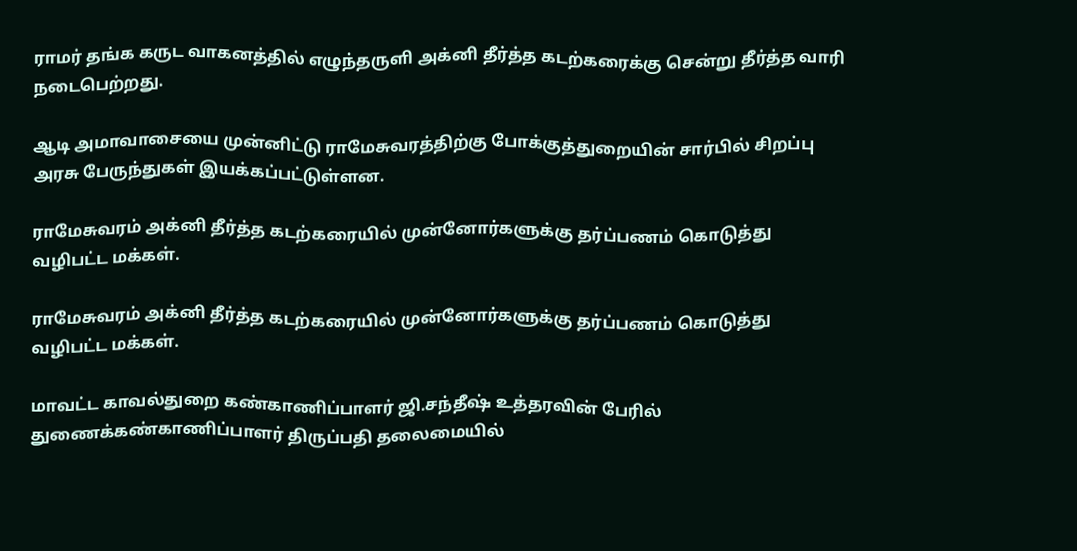ராமர் தங்க கருட வாகனத்தில் எழுந்தருளி அக்னி தீர்த்த கடற்கரைக்கு சென்று தீர்த்த வாரி நடைபெற்றது.

ஆடி அமாவாசையை முன்னிட்டு ராமேசுவரத்திற்கு போக்குத்துறையின் சார்பில் சிறப்பு அரசு பேருந்துகள் இயக்கப்பட்டுள்ளன.

ராமேசுவரம் அக்னி தீர்த்த கடற்கரையில் முன்னோர்களுக்கு தர்ப்பணம் கொடுத்து வழிபட்ட மக்கள்.

ராமேசுவரம் அக்னி தீர்த்த கடற்கரையில் முன்னோர்களுக்கு தர்ப்பணம் கொடுத்து வழிபட்ட மக்கள்.

மாவட்ட காவல்துறை கண்காணிப்பாளர் ஜி.சந்தீஷ் உத்தரவின் பேரில் துணைக்கண்காணிப்பாளர் திருப்பதி தலைமையில்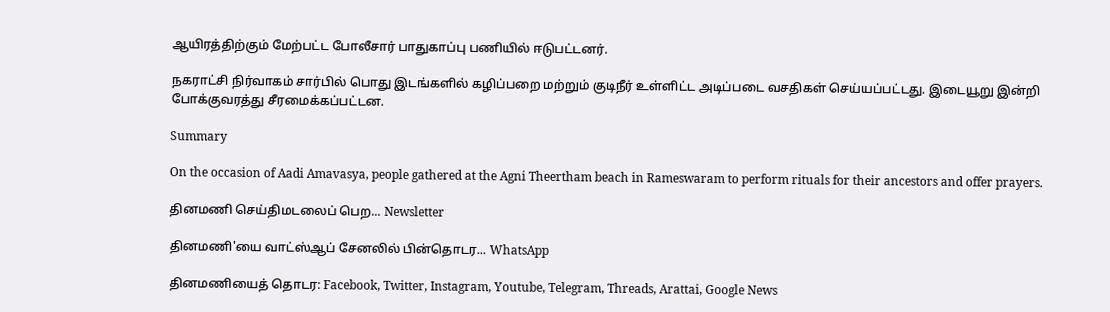ஆயிரத்திற்கும் மேற்பட்ட போலீசார் பாதுகாப்பு பணியில் ஈடுபட்டனர்.

நகராட்சி நிர்வாகம் சார்பில் பொது இடங்களில் கழிப்பறை மற்றும் குடிநீர் உள்ளிட்ட அடிப்படை வசதிகள் செய்யப்பட்டது. இடையூறு இன்றி போக்குவரத்து சீரமைக்கப்பட்டன.

Summary

On the occasion of Aadi Amavasya, people gathered at the Agni Theertham beach in Rameswaram to perform rituals for their ancestors and offer prayers.

தினமணி செய்திமடலைப் பெற... Newsletter

தினமணி'யை வாட்ஸ்ஆப் சேனலில் பின்தொடர... WhatsApp

தினமணியைத் தொடர: Facebook, Twitter, Instagram, Youtube, Telegram, Threads, Arattai, Google News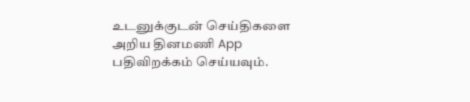உடனுக்குடன் செய்திகளை அறிய தினமணி App பதிவிறக்கம் செய்யவும்.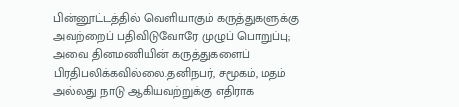பின்னூட்டத்தில் வெளியாகும் கருத்துகளுக்கு அவற்றைப் பதிவிடுவோரே முழுப் பொறுப்பு; அவை தினமணியின் கருத்துகளைப் பிரதிபலிக்கவில்லை.தனிநபர், சமூகம், மதம் அல்லது நாடு ஆகியவற்றுக்கு எதிராக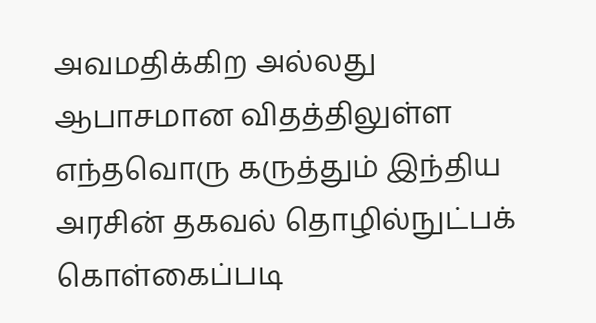அவமதிக்கிற அல்லது ஆபாசமான விதத்திலுள்ள எந்தவொரு கருத்தும் இந்திய அரசின் தகவல் தொழில்நுட்பக் கொள்கைப்படி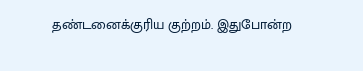தண்டனைக்குரிய குற்றம். இதுபோன்ற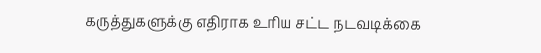கருத்துகளுக்கு எதிராக உரிய சட்ட நடவடிக்கை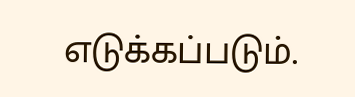எடுக்கப்படும்.